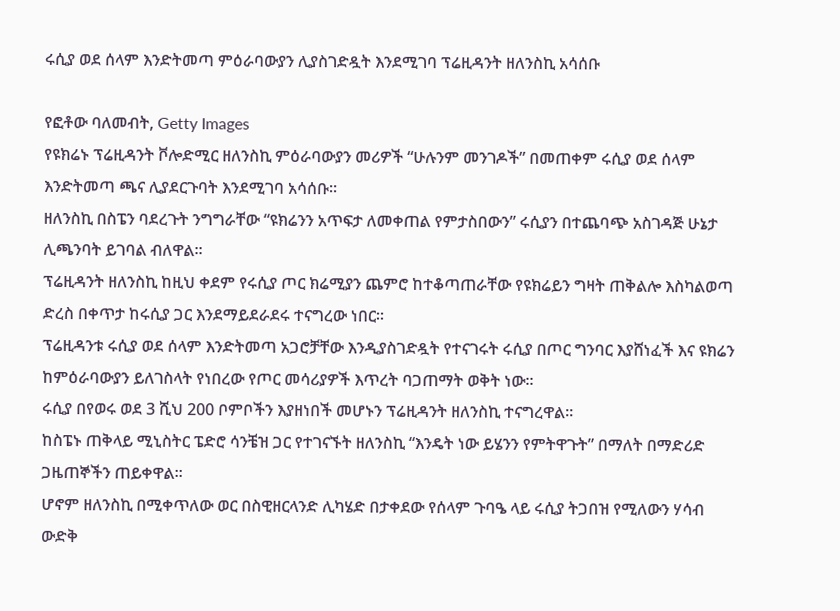ሩሲያ ወደ ሰላም እንድትመጣ ምዕራባውያን ሊያስገድዷት እንደሚገባ ፕሬዚዳንት ዘለንስኪ አሳሰቡ

የፎቶው ባለመብት, Getty Images
የዩክሬኑ ፕሬዚዳንት ቮሎድሚር ዘለንስኪ ምዕራባውያን መሪዎች “ሁሉንም መንገዶች” በመጠቀም ሩሲያ ወደ ሰላም እንድትመጣ ጫና ሊያደርጉባት እንደሚገባ አሳሰቡ።
ዘለንስኪ በስፔን ባደረጉት ንግግራቸው “ዩክሬንን አጥፍታ ለመቀጠል የምታስበውን” ሩሲያን በተጨባጭ አስገዳጅ ሁኔታ ሊጫንባት ይገባል ብለዋል።
ፕሬዚዳንት ዘለንስኪ ከዚህ ቀደም የሩሲያ ጦር ክሬሚያን ጨምሮ ከተቆጣጠራቸው የዩክሬይን ግዛት ጠቅልሎ እስካልወጣ ድረስ በቀጥታ ከሩሲያ ጋር እንደማይደራደሩ ተናግረው ነበር።
ፕሬዚዳንቱ ሩሲያ ወደ ሰላም እንድትመጣ አጋሮቻቸው እንዲያስገድዷት የተናገሩት ሩሲያ በጦር ግንባር እያሸነፈች እና ዩክሬን ከምዕራባውያን ይለገስላት የነበረው የጦር መሳሪያዎች እጥረት ባጋጠማት ወቅት ነው።
ሩሲያ በየወሩ ወደ 3 ሺህ 200 ቦምቦችን እያዘነበች መሆኑን ፕሬዚዳንት ዘለንስኪ ተናግረዋል።
ከስፔኑ ጠቅላይ ሚኒስትር ፔድሮ ሳንቼዝ ጋር የተገናኙት ዘለንስኪ “እንዴት ነው ይሄንን የምትዋጉት” በማለት በማድሪድ ጋዜጠኞችን ጠይቀዋል።
ሆኖም ዘለንስኪ በሚቀጥለው ወር በስዊዘርላንድ ሊካሄድ በታቀደው የሰላም ጉባዔ ላይ ሩሲያ ትጋበዝ የሚለውን ሃሳብ ውድቅ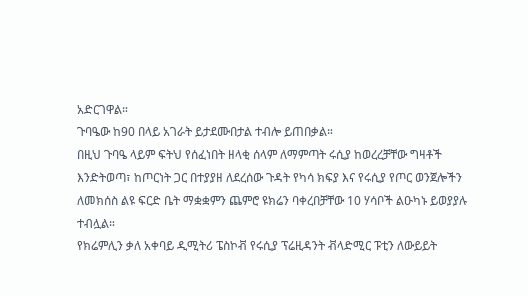አድርገዋል።
ጉባዔው ከ90 በላይ አገራት ይታደሙበታል ተብሎ ይጠበቃል።
በዚህ ጉባዔ ላይም ፍትህ የሰፈነበት ዘላቂ ሰላም ለማምጣት ሩሲያ ከወረረቻቸው ግዛቶች እንድትወጣ፣ ከጦርነት ጋር በተያያዘ ለደረሰው ጉዳት የካሳ ክፍያ እና የሩሲያ የጦር ወንጀሎችን ለመክሰስ ልዩ ፍርድ ቤት ማቋቋምን ጨምሮ ዩክሬን ባቀረበቻቸው 10 ሃሳቦች ልዑካኑ ይወያያሉ ተብሏል።
የክሬምሊን ቃለ አቀባይ ዲሚትሪ ፔስኮቭ የሩሲያ ፕሬዚዳንት ቭላድሚር ፑቲን ለውይይት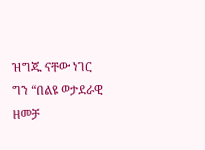ዝግጁ ናቸው ነገር ግን “በልዩ ወታደራዊ ዘመቻ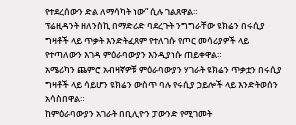የተደረሰውን ድል ለማሳካት ነው” ሲሉ ገልጸዋል።
ፕሬዚዳንት ዘለንስኪ በማድሪድ ባደረጉት ንግግራቸው ዩክሬን በሩሲያ ግዛቶች ላይ ጥቃት እንድትፈጸም የተለገሱ የጦር መሳሪያዎች ላይ የተጣለውን እገዳ ምዕራባውያን እንዲያነሱ ጠይቀዋል።
አሜሪካን ጨምሮ አብዛኛዎቹ ምዕራባውያን ሃገራት ዩክሬን ጥቃቷን በሩሲያ ግዛቶች ላይ ሳይሆን ዩክሬን ውስጥ ባሉ የሩሲያ ኃይሎች ላይ እንድትወሰን አሳስበዋል።
ከምዕራባውያን አገራት በቢሊዮን ፓውንድ የሚገመት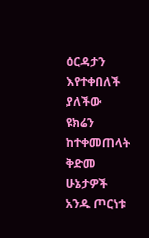ዕርዳታን እየተቀበለች ያለችው ዩክሬን ከተቀመጠላት ቅድመ ሁኔታዎች አንዱ ጦርነቱ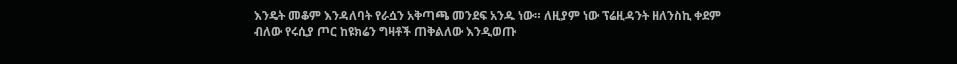እንዴት መቆም እንዳለባት የራሷን አቅጣጫ መንደፍ አንዱ ነው። ለዚያም ነው ፕሬዚዳንት ዘለንስኪ ቀደም ብለው የሩሲያ ጦር ከዩክሬን ግዛቶች ጠቅልለው እንዲወጡ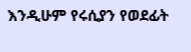እንዲሁም የሩሲያን የወደፊት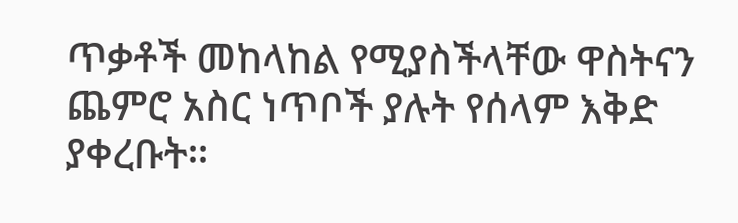ጥቃቶች መከላከል የሚያስችላቸው ዋስትናን ጨምሮ አስር ነጥቦች ያሉት የሰላም እቅድ ያቀረቡት።